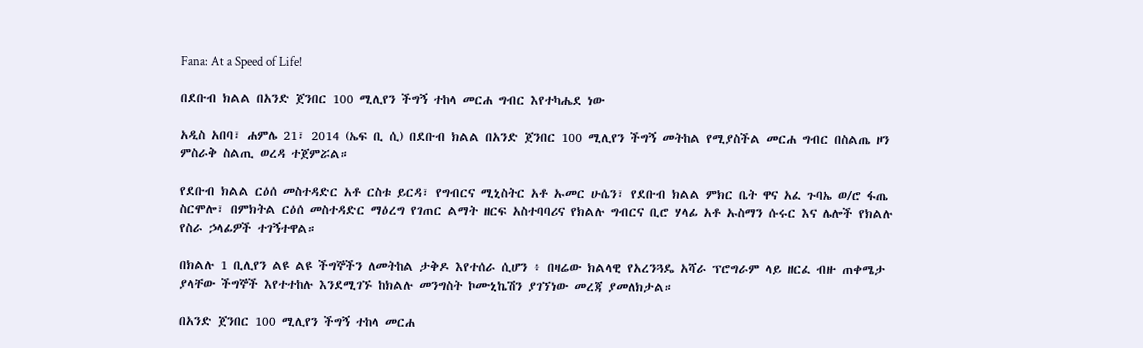Fana: At a Speed of Life!

በደቡብ ክልል በአንድ ጀንበር 100 ሚሊየን ችግኝ ተከላ መርሐ ግብር እየተካሔደ ነው

አዲስ አበባ፣ ሐምሌ 21፣ 2014 (ኤፍ ቢ ሲ) በደቡብ ክልል በአንድ ጀንበር 100 ሚሊየን ችግኝ መትከል የሚያስችል መርሐ ግብር በስልጤ ዞን ምስራቅ ስልጢ ወረዳ ተጀምሯል።

የደቡብ ክልል ርዕሰ መስተዳድር አቶ ርስቱ ይርዳ፣ የግብርና ሚኒስትር አቶ ኡመር ሁሴን፣ የደቡብ ክልል ምክር ቤት ዋና አፈ ጉባኤ ወ/ሮ ፋጤ ስርሞሎ፣ በምክትል ርዕሰ መስተዳድር ማዕረግ የገጠር ልማት ዘርፍ አስተባባሪና የክልሉ ግብርና ቢሮ ሃላፊ አቶ ኡስማን ሱሩር እና ሌሎች የክልሉ የስራ ኃላፊዎች ተገኝተዋል።

በክልሉ 1 ቢሊየን ልዩ ልዩ ችግኞችን ለመትከል ታቅዶ እየተሰራ ሲሆን ፥ በዛሬው ክልላዊ የአረንጓዴ አሻራ ፕሮግራም ላይ ዘርፈ ብዙ ጠቀሜታ ያላቸው ችግኞች እየተተከሉ እንደሚገኙ ከክልሉ መንግስት ኮሙኒኬሽን ያገኘነው መረጃ ያመለክታል።

በአንድ ጀንበር 100 ሚሊየን ችግኝ ተከላ መርሐ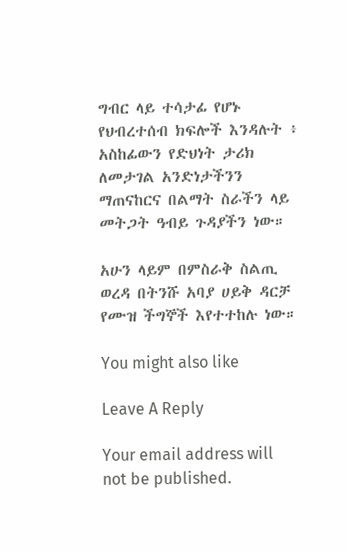ግብር ላይ ተሳታፊ የሆኑ የህብረተሰብ ክፍሎች እንዳሉት ፥ አስከፊውን የድህነት ታሪክ ለመታገል አንድነታችንን ማጠናከርና በልማት ስራችን ላይ መትጋት ዓብይ ጉዳያችን ነው።

አሁን ላይም በምስራቅ ስልጢ ወረዳ በትንሹ አባያ ሀይቅ ዳርቻ የሙዝ ችግኞች እየተተከሉ ነው።

You might also like

Leave A Reply

Your email address will not be published.